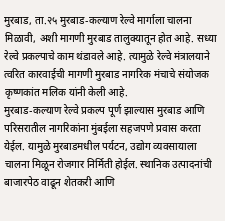मुरबाड, ता.२५ मुरबाड-कल्याण रेल्वे मार्गाला चालना मिळावी, अशी मागणी मुरबाड तालुक्यातून होत आहे. सध्या रेल्वे प्रकल्पाचे काम थंडावले आहे. त्यामुळे रेल्वे मंत्रालयाने त्वरित कारवाईची मागणी मुरबाड नागरिक मंचाचे संयोजक कृष्णकांत मलिक यांनी केली आहे.
मुरबाड-कल्याण रेल्वे प्रकल्प पूर्ण झाल्यास मुरबाड आणि परिसरातील नागरिकांना मुंबईला सहजपणे प्रवास करता येईल. यामुळे मुरबाडमधील पर्यटन, उद्योग व्यवसायाला चालना मिळून रोजगार निर्मिती होईल. स्थानिक उत्पादनांची बाजारपेठ वाढून शेतकरी आणि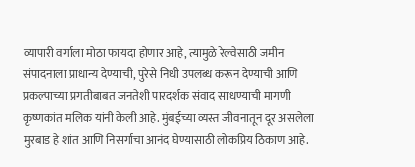व्यापारी वर्गाला मोठा फायदा होणार आहे, त्यामुळे रेल्वेसाठी जमीन संपादनाला प्राधान्य देण्याची, पुरेसे निधी उपलब्ध करून देण्याची आणि प्रकल्पाच्या प्रगतीबाबत जनतेशी पारदर्शक संवाद साधण्याची मागणी कृष्णकांत मलिक यांनी केली आहे. मुंबईच्या व्यस्त जीवनातून दूर असलेला मुरबाड हे शांत आणि निसर्गाचा आनंद घेण्यासाठी लोकप्रिय ठिकाण आहे.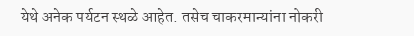येथे अनेक पर्यटन स्थळे आहेत. तसेच चाकरमान्यांना नोकरी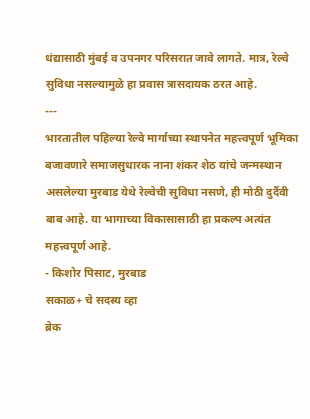धंद्यासाठी मुंबई व उपनगर परिसरात जावे लागते. मात्र, रेल्वे सुविधा नसल्यामुळे हा प्रवास त्रासदायक ठरत आहे.
---
भारतातील पहिल्या रेल्वे मार्गाच्या स्थापनेत महत्त्वपूर्ण भूमिका बजावणारे समाजसुधारक नाना शंकर शेठ यांचे जन्मस्थान असलेल्या मुरबाड येथे रेल्वेची सुविधा नसणे, ही मोठी दुर्दैवी बाब आहे. या भागाच्या विकासासाठी हा प्रकल्प अत्यंत महत्त्वपूर्ण आहे.
- किशोर पिसाट, मुरबाड
सकाळ+ चे सदस्य व्हा
ब्रेक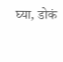घ्या, डोकं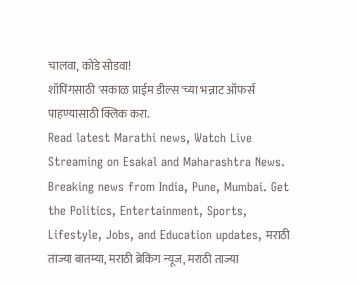चालवा, कोडे सोडवा!
शॉपिंगसाठी 'सकाळ प्राईम डील्स'च्या भन्नाट ऑफर्स पाहण्यासाठी क्लिक करा.
Read latest Marathi news, Watch Live Streaming on Esakal and Maharashtra News. Breaking news from India, Pune, Mumbai. Get the Politics, Entertainment, Sports, Lifestyle, Jobs, and Education updates, मराठी ताज्या बातम्या, मराठी ब्रेकिंग न्यूज, मराठी ताज्या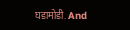घडामोडी. And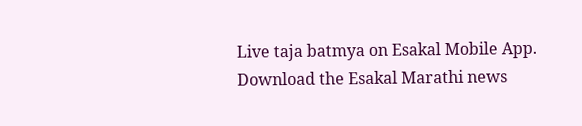Live taja batmya on Esakal Mobile App. Download the Esakal Marathi news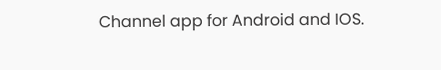Channel app for Android and IOS.